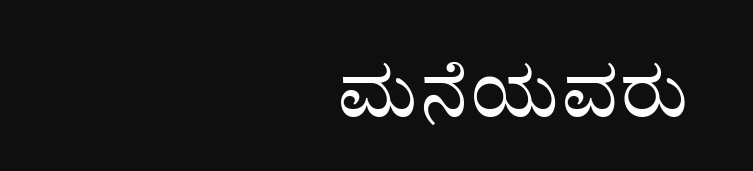ಮನೆಯವರು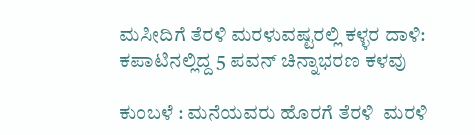ಮಸೀದಿಗೆ ತೆರಳಿ ಮರಳುವಷ್ಟರಲ್ಲಿ ಕಳ್ಳರ ದಾಳಿ: ಕಪಾಟಿನಲ್ಲಿದ್ದ 5 ಪವನ್ ಚಿನ್ನಾಭರಣ ಕಳವು

ಕುಂಬಳೆ : ಮನೆಯವರು ಹೊರಗೆ ತೆರಳಿ  ಮರಳಿ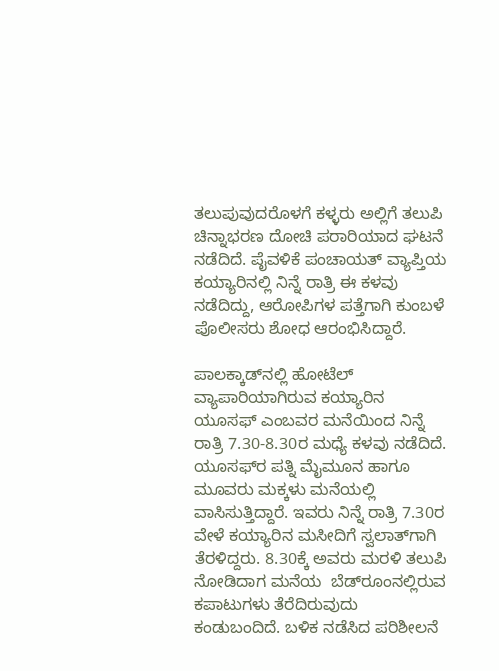ತಲುಪುವುದರೊಳಗೆ ಕಳ್ಳರು ಅಲ್ಲಿಗೆ ತಲುಪಿ ಚಿನ್ನಾಭರಣ ದೋಚಿ ಪರಾರಿಯಾದ ಘಟನೆ ನಡೆದಿದೆ. ಪೈವಳಿಕೆ ಪಂಚಾಯತ್ ವ್ಯಾಪ್ತಿಯ ಕಯ್ಯಾರಿನಲ್ಲಿ ನಿನ್ನೆ ರಾತ್ರಿ ಈ ಕಳವು ನಡೆದಿದ್ದು, ಆರೋಪಿಗಳ ಪತ್ತೆಗಾಗಿ ಕುಂಬಳೆ ಪೊಲೀಸರು ಶೋಧ ಆರಂಭಿಸಿದ್ದಾರೆ.

ಪಾಲಕ್ಕಾಡ್‌ನಲ್ಲಿ ಹೋಟೆಲ್ ವ್ಯಾಪಾರಿಯಾಗಿರುವ ಕಯ್ಯಾರಿನ ಯೂಸಫ್ ಎಂಬವರ ಮನೆಯಿಂದ ನಿನ್ನೆ ರಾತ್ರಿ 7.30-8.30ರ ಮಧ್ಯೆ ಕಳವು ನಡೆದಿದೆ. ಯೂಸಫ್‌ರ ಪತ್ನಿ ಮೈಮೂನ ಹಾಗೂ ಮೂವರು ಮಕ್ಕಳು ಮನೆಯಲ್ಲಿ ವಾಸಿಸುತ್ತಿದ್ದಾರೆ. ಇವರು ನಿನ್ನೆ ರಾತ್ರಿ 7.30ರ ವೇಳೆ ಕಯ್ಯಾರಿನ ಮಸೀದಿಗೆ ಸ್ವಲಾತ್‌ಗಾಗಿ ತೆರಳಿದ್ದರು. 8.30ಕ್ಕೆ ಅವರು ಮರಳಿ ತಲುಪಿ ನೋಡಿದಾಗ ಮನೆಯ  ಬೆಡ್‌ರೂಂನಲ್ಲಿರುವ ಕಪಾಟುಗಳು ತೆರೆದಿರುವುದು ಕಂಡುಬಂದಿದೆ. ಬಳಿಕ ನಡೆಸಿದ ಪರಿಶೀಲನೆ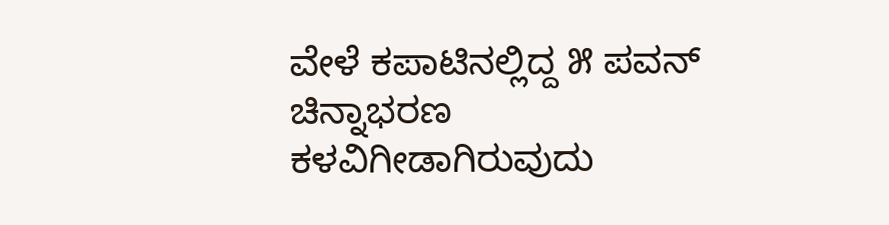ವೇಳೆ ಕಪಾಟಿನಲ್ಲಿದ್ದ ೫ ಪವನ್ ಚಿನ್ನಾಭರಣ ಕಳವಿಗೀಡಾಗಿರುವುದು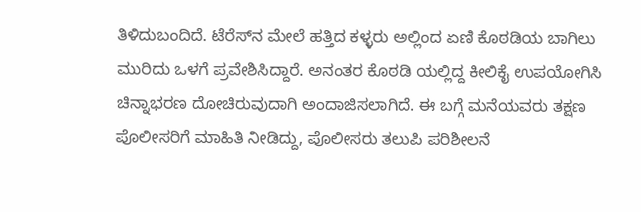ತಿಳಿದುಬಂದಿದೆ. ಟೆರೆಸ್‌ನ ಮೇಲೆ ಹತ್ತಿದ ಕಳ್ಳರು ಅಲ್ಲಿಂದ ಏಣಿ ಕೊಠಡಿಯ ಬಾಗಿಲು ಮುರಿದು ಒಳಗೆ ಪ್ರವೇಶಿಸಿದ್ದಾರೆ. ಅನಂತರ ಕೊಠಡಿ ಯಲ್ಲಿದ್ದ ಕೀಲಿಕೈ ಉಪಯೋಗಿಸಿ ಚಿನ್ನಾಭರಣ ದೋಚಿರುವುದಾಗಿ ಅಂದಾಜಿಸಲಾಗಿದೆ. ಈ ಬಗ್ಗೆ ಮನೆಯವರು ತಕ್ಷಣ ಪೊಲೀಸರಿಗೆ ಮಾಹಿತಿ ನೀಡಿದ್ದು, ಪೊಲೀಸರು ತಲುಪಿ ಪರಿಶೀಲನೆ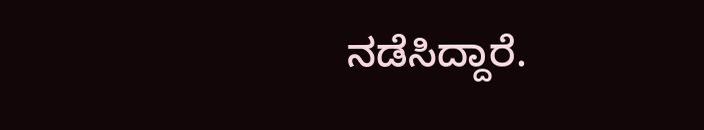ನಡೆಸಿದ್ದಾರೆ.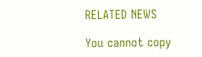RELATED NEWS

You cannot copy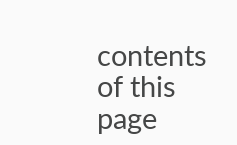contents of this page